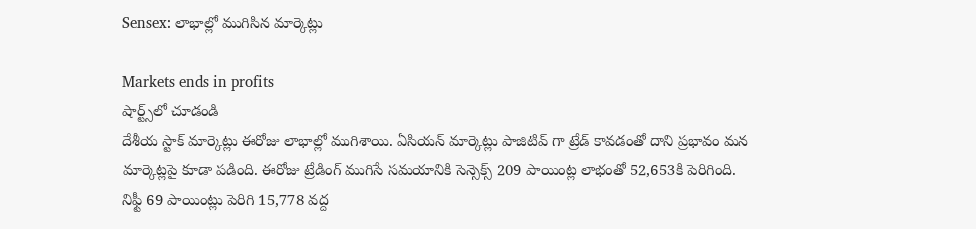Sensex: లాభాల్లో ముగిసిన మార్కెట్లు

Markets ends in profits
షార్ట్స్‌లో చూడండి
దేశీయ స్టాక్ మార్కెట్లు ఈరోజు లాభాల్లో ముగిశాయి. ఏసియన్ మార్కెట్లు పాజిటివ్ గా ట్రేడ్ కావడంతో దాని ప్రభావం మన మార్కెట్లపై కూడా పడింది. ఈరోజు ట్రేడింగ్ ముగిసే సమయానికి సెన్సెక్స్ 209 పాయింట్ల లాభంతో 52,653కి పెరిగింది. నిఫ్టీ 69 పాయింట్లు పెరిగి 15,778 వద్ద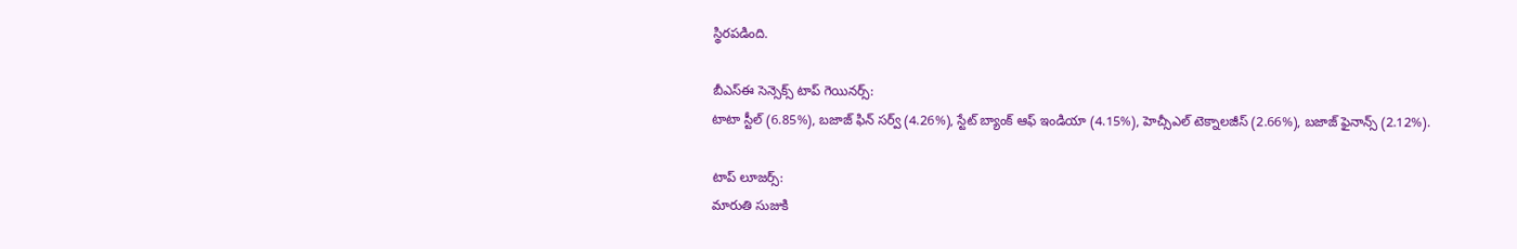స్థిరపడింది.

బీఎస్ఈ సెన్సెక్స్ టాప్ గెయినర్స్:
టాటా స్టీల్ (6.85%), బజాజ్ ఫిన్ సర్వ్ (4.26%), స్టేట్ బ్యాంక్ ఆఫ్ ఇండియా (4.15%), హెచ్సీఎల్ టెక్నాలజీస్ (2.66%), బజాజ్ ఫైనాన్స్ (2.12%).

టాప్ లూజర్స్:
మారుతి సుజుకి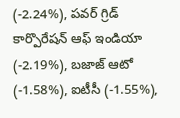(-2.24%), పవర్ గ్రిడ్ కార్పొరేషన్ ఆఫ్ ఇండియా (-2.19%), బజాజ్ ఆటో (-1.58%), ఐటీసీ (-1.55%),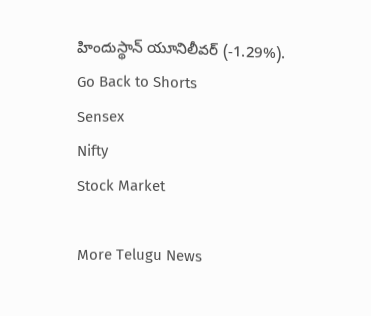హిందుస్థాన్ యూనిలీవర్ (-1.29%).
Go Back to Shorts
Sensex
Nifty
Stock Market

More Telugu News